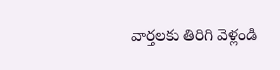వార్తలకు తిరిగి వెళ్లండి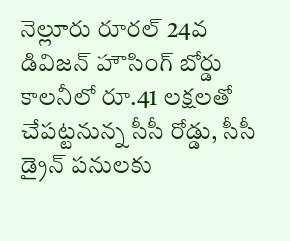నెల్లూరు రూరల్ 24వ డివిజన్ హౌసింగ్ బోర్డు కాలనీలో రూ.41 లక్షలతో చేపట్టనున్న సీసీ రోడ్డు, సీసీ డ్రైన్ పనులకు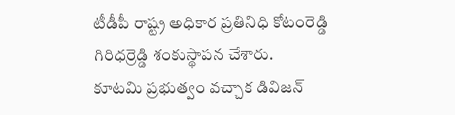టీడీపీ రాష్ట్ర అధికార ప్రతినిధి కోటంరెడ్డి గిరిధర్రెడ్డి శంకుస్థాపన చేశారు.
కూటమి ప్రభుత్వం వచ్చాక డివిజన్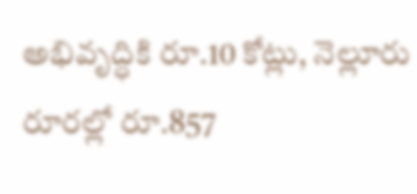అభివృద్ధికి రూ.10 కోట్లు, నెల్లూరు రూరల్లో రూ.857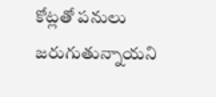కోట్లతో పనులు జరుగుతున్నాయని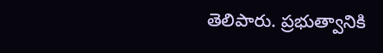తెలిపారు. ప్రభుత్వానికి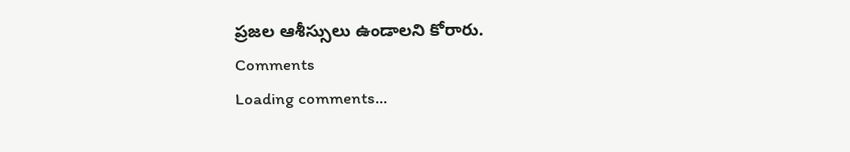ప్రజల ఆశీస్సులు ఉండాలని కోరారు.
Comments
Loading comments...